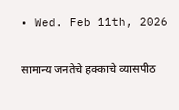• Wed. Feb 11th, 2026

सामान्य जनतेचे हक्काचे व्यासपीठ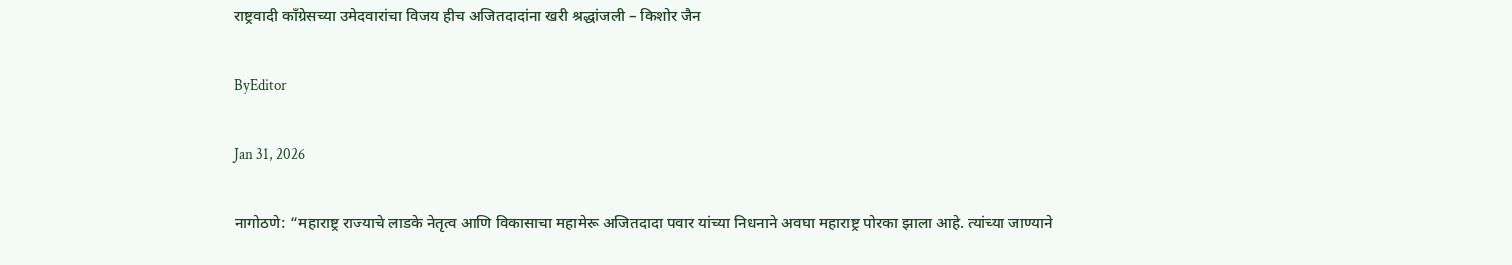राष्ट्रवादी काँग्रेसच्या उमेदवारांचा विजय हीच अजितदादांना खरी श्रद्धांजली – किशोर जैन

ByEditor

Jan 31, 2026

नागोठणे: “महाराष्ट्र राज्याचे लाडके नेतृत्व आणि विकासाचा महामेरू अजितदादा पवार यांच्या निधनाने अवघा महाराष्ट्र पोरका झाला आहे. त्यांच्या जाण्याने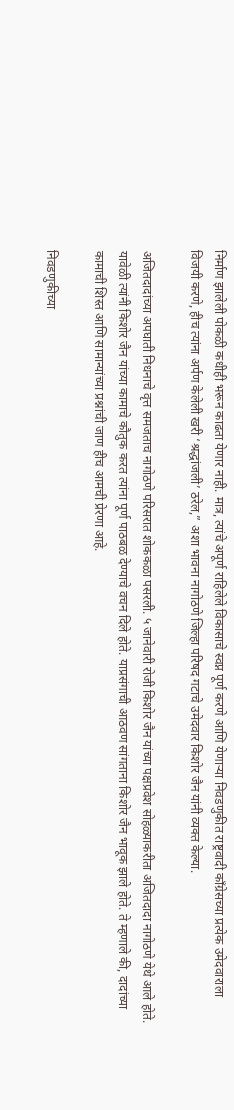निर्माण झालेली पोकळी कधीही भरून काढता येणार नाही. मात्र, त्यांचे अपूर्ण राहिलेले विकासाचे स्वप्न पूर्ण करणे आणि येणाऱ्या निवडणुकीत राष्ट्रवादी काँग्रेसच्या प्रत्येक उमेदवाराला विजयी करणे, हीच त्यांना अर्पण केलेली खरी ‘श्रद्धांजली’ ठरेल,” अशा भावना नागोठणे जिल्हा परिषद गटाचे उमेदवार किशोर जैन यांनी व्यक्त केल्या.

अजितदादांच्या अपघाती निधनाचे वृत्त समजताच नागोठणे परिसरात शोककळा पसरली. ५ जानेवारी रोजी किशोर जैन यांच्या पक्षप्रवेश सोहळ्याकरीता अजितदादा नागोठणे येथे आले होते. यावेळी त्यांनी किशोर जैन यांच्या कामाचे कौतुक करत त्यांना पूर्ण पाठबळ देण्याचे वचन दिले होते. याप्रसंगाची आठवण सांगताना किशोर जैन भावूक झाले होते. ते म्हणाले की, दादांच्या कामाची शिस्त आणि सामान्यांच्या प्रश्नांची जाण हीच आमची प्रेरणा आहे.

निवडणुकीच्या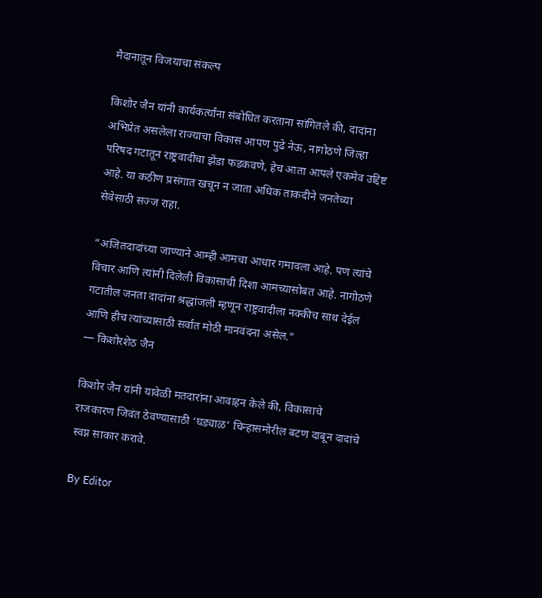मैदानातून विजयाचा संकल्प

किशोर जैन यांनी कार्यकर्त्यांना संबोधित करताना सांगितले की, दादांना अभिप्रेत असलेला राज्याचा विकास आपण पुढे नेऊ, नागोठणे जिल्हा परिषद गटातून राष्ट्रवादीचा झेंडा फडकवणे, हेच आता आपले एकमेव उद्दिष्ट आहे. या कठीण प्रसंगात खचून न जाता अधिक ताकदीने जनतेच्या सेवेसाठी सज्ज राहा.

”अजितदादांच्या जाण्याने आम्ही आमचा आधार गमावला आहे. पण त्यांचे विचार आणि त्यांनी दिलेली विकासाची दिशा आमच्यासोबत आहे. नागोठणे गटातील जनता दादांना श्रद्धांजली म्हणून राष्ट्रवादीला नक्कीच साथ देईल आणि हीच त्यांच्यासाठी सर्वात मोठी मानवंदना असेल.”
— किशोरशेठ जैन

किशोर जैन यांनी यावेळी मतदारांना आवाहन केले की, विकासाचे राजकारण जिवंत ठेवण्यासाठी ‘घड्याळ’ चिन्हासमोरील बटण दाबून दादांचे स्वप्न साकार करावे.

By Editor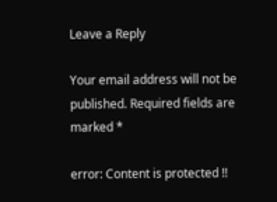Leave a Reply

Your email address will not be published. Required fields are marked *

error: Content is protected !!